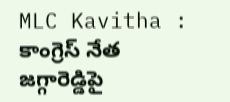MLC Kavitha : కాంగ్రెస్ నేత జగ్గారెడ్డిపై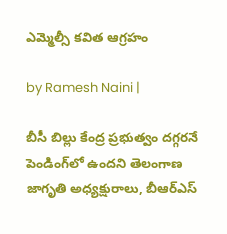ఎమ్మెల్సీ కవిత ఆగ్రహం

by Ramesh Naini |

బీసీ బిల్లు కేంద్ర ప్రభుత్వం దగ్గరనే పెండింగ్‌లో ఉందని తెలంగాణ జాగృతి అధ్యక్షురాలు, బీఆర్ఎస్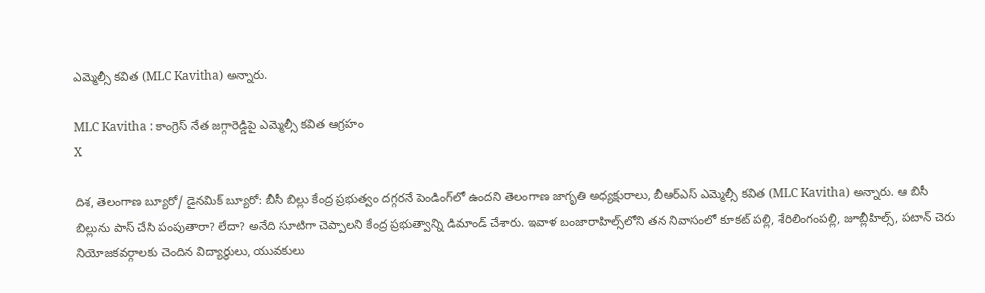ఎమ్మెల్సీ కవిత (MLC Kavitha) అన్నారు.

MLC Kavitha : కాంగ్రెస్ నేత జగ్గారెడ్డిపై ఎమ్మెల్సీ కవిత ఆగ్రహం
X

దిశ, తెలంగాణ బ్యూరో/ డైనమిక్ బ్యూరో: బీసీ బిల్లు కేంద్ర ప్రభుత్వం దగ్గరనే పెండింగ్‌లో ఉందని తెలంగాణ జాగృతి అధ్యక్షురాలు, బీఆర్ఎస్ ఎమ్మెల్సీ కవిత (MLC Kavitha) అన్నారు. ఆ బిసీ బిల్లును పాస్ చేసి పంపుతారా? లేదా? అనేది సూటిగా చెప్పాలని కేంద్ర ప్రభుత్వాన్ని డిమాండ్ చేశారు. ఇవాళ బంజారాహిల్స్‌లోని తన నివాసంలో కూకట్ పల్లి, శేరిలింగంపల్లి, జూబ్లీహిల్స్, పటాన్ చెరు నియోజకవర్గాలకు చెందిన విద్యార్థులు, యువకులు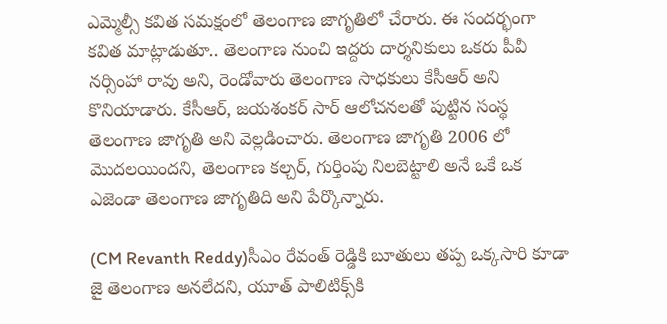ఎమ్మెల్సీ కవిత సమక్షంలో తెలంగాణ జాగృతిలో చేరారు. ఈ సందర్భంగా కవిత మాట్లాడుతూ.. తెలంగాణ నుంచి ఇద్దరు దార్శనికులు ఒకరు పీవీ నర్సింహా రావు అని, రెండోవారు తెలంగాణ సాధకులు కేసీఆర్ అని కొనియాడారు. కేసీఆర్, జయశంకర్ సార్ ఆలోచనలతో పుట్టిన సంస్థ తెలంగాణ జాగృతి అని వెల్లడించారు. తెలంగాణ జాగృతి 2006 లో మొదలయిందని, తెలంగాణ కల్చర్, గుర్తింపు నిలబెట్టాలి అనే ఒకే ఒక ఎజెండా తెలంగాణ జాగృతిది అని పేర్కొన్నారు.

(CM Revanth Reddy)సీఎం రేవంత్ రెడ్డికి బూతులు తప్ప ఒక్కసారి కూడా జై తెలంగాణ అనలేదని, యూత్ పాలిటిక్స్‌కి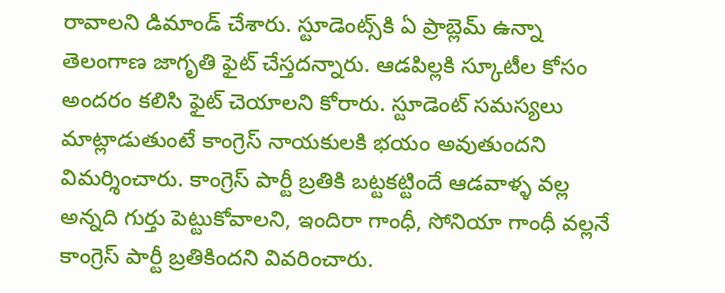రావాలని డిమాండ్ చేశారు. స్టూడెంట్స్‌కి ఏ ప్రాబ్లెమ్ ఉన్నా తెలంగాణ జాగృతి ఫైట్ చేస్తదన్నారు. ఆడపిల్లకి స్కూటీల కోసం అందరం కలిసి ఫైట్ చెయాలని కోరారు. స్టూడెంట్ సమస్యలు మాట్లాడుతుంటే కాంగ్రెస్ నాయకులకి భయం అవుతుందని విమర్శించారు. కాంగ్రెస్ పార్టీ బ్రతికి బట్టకట్టిందే ఆడవాళ్ళ వల్ల అన్నది గుర్తు పెట్టుకోవాలని, ఇందిరా గాంధీ, సోనియా గాంధీ వల్లనే కాంగ్రెస్ పార్టీ బ్రతికిందని వివరించారు.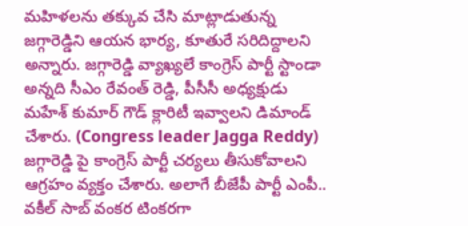మహిళలను తక్కువ చేసి మాట్లాడుతున్న జగ్గారెడ్డిని ఆయన భార్య, కూతురే సరిదిద్దాలని అన్నారు. జగ్గారెడ్డి వ్యాఖ్యలే కాంగ్రెస్ పార్టీ స్టాండా అన్నది సీఎం రేవంత్ రెడ్డి, పీసీసీ అధ్యక్షుడు మహేశ్ కుమార్ గౌడ్ క్లారిటీ ఇవ్వాలని డిమాండ్ చేశారు. (Congress leader Jagga Reddy) జగ్గారెడ్డి పై కాంగ్రెస్ పార్టీ చర్యలు తీసుకోవాలని ఆగ్రహం వ్యక్తం చేశారు. అలాగే బీజేపీ పార్టీ ఎంపీ.. వకీల్ సాబ్ వంకర టింకరగా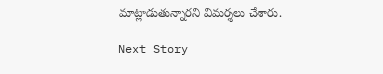మాట్లాడుతున్నారని విమర్శలు చేశారు.

Next Story